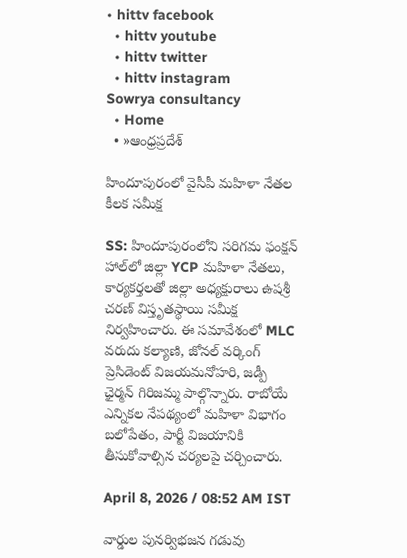• hittv facebook
  • hittv youtube
  • hittv twitter
  • hittv instagram
Sowrya consultancy
  • Home
  • »ఆంధ్రప్రదేశ్

హిందూపురంలో వైసీపీ మహిళా నేతల కీలక సమీక్ష

SS: హిందూపురంలోని సరిగమ ఫంక్షన్ హాల్‌లో జిల్లా YCP మహిళా నేతలు, కార్యకర్తలతో జిల్లా అధ్యక్షురాలు ఉషశ్రీ చరణ్ విస్తృతస్థాయి సమీక్ష నిర్వహించారు. ఈ సమావేశంలో MLC వరుదు కల్యాణి, జోనల్ వర్కింగ్ ప్రెసిడెంట్ విజయమనోహరి, జడ్పీ ఛైర్మన్ గిరిజమ్మ పాల్గొన్నారు. రాబోయే ఎన్నికల నేపథ్యంలో మహిళా విభాగం బలోపేతం, పార్టీ విజయానికి తీసుకోవాల్సిన చర్యలపై చర్చించారు.

April 8, 2026 / 08:52 AM IST

వార్డుల పునర్విభజన గడువు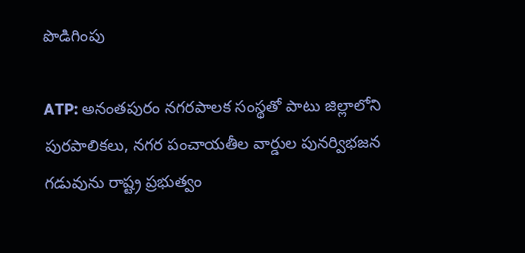పొడిగింపు

ATP: అనంతపురం నగరపాలక సంస్థతో పాటు జిల్లాలోని పురపాలికలు, నగర పంచాయతీల వార్డుల పునర్విభజన గడువును రాష్ట్ర ప్రభుత్వం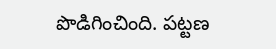పొడిగించింది. పట్టణ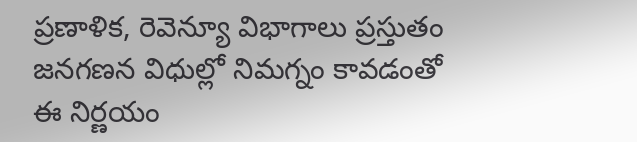ప్రణాళిక, రెవెన్యూ విభాగాలు ప్రస్తుతం జనగణన విధుల్లో నిమగ్నం కావడంతో ఈ నిర్ణయం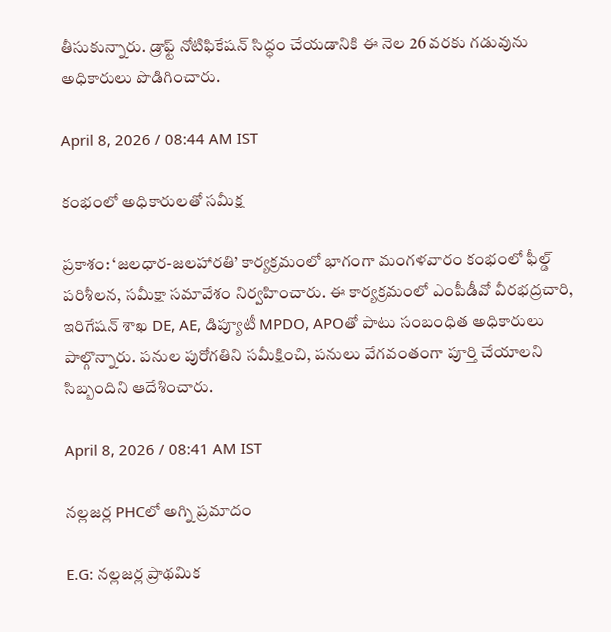తీసుకున్నారు. డ్రాఫ్ట్ నోటిఫికేషన్ సిద్ధం చేయడానికి ఈ నెల 26 వరకు గడువును అధికారులు పొడిగించారు.

April 8, 2026 / 08:44 AM IST

కంభంలో అధికారులతో సమీక్ష

ప్రకాశం: ‘జలధార-జలహారతి’ కార్యక్రమంలో భాగంగా మంగళవారం కంభంలో ఫీల్డ్ పరిశీలన, సమీక్షా సమావేశం నిర్వహించారు. ఈ కార్యక్రమంలో ఎంపీడీవో వీరభద్రచారి, ఇరిగేషన్ శాఖ DE, AE, డిప్యూటీ MPDO, APOతో పాటు సంబంధిత అధికారులు పాల్గొన్నారు. పనుల పురోగతిని సమీక్షించి, పనులు వేగవంతంగా పూర్తి చేయాలని సిబ్బందిని ఆదేశించారు.

April 8, 2026 / 08:41 AM IST

నల్లజర్ల PHCలో అగ్ని ప్రమాదం

E.G: నల్లజర్ల ప్రాథమిక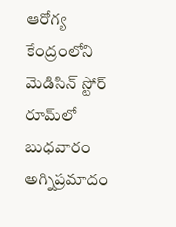ఆరోగ్య కేంద్రంలోని మెడిసిన్ స్టోర్ రూమ్‌లో బుధవారం అగ్నిప్రమాదం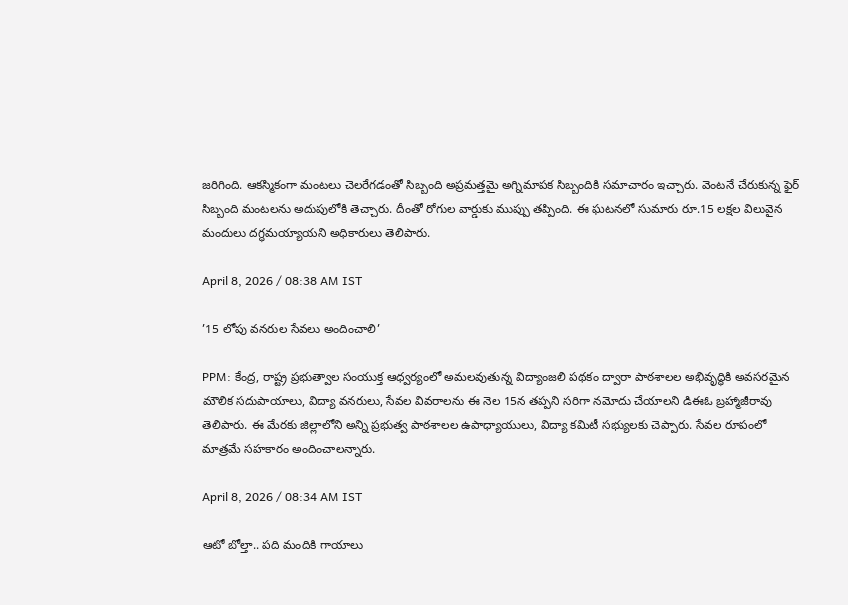జరిగింది. ఆకస్మికంగా మంటలు చెలరేగడంతో సిబ్బంది అప్రమత్తమై అగ్నిమాపక సిబ్బందికి సమాచారం ఇచ్చారు. వెంటనే చేరుకున్న ఫైర్ సిబ్బంది మంటలను అదుపులోకి తెచ్చారు. దీంతో రోగుల వార్డుకు ముప్పు తప్పింది. ఈ ఘటనలో సుమారు రూ.15 లక్షల విలువైన మందులు దగ్ధమయ్యాయని అధికారులు తెలిపారు.

April 8, 2026 / 08:38 AM IST

’15 లోపు వనరుల సేవలు అందించాలి’

PPM: కేంద్ర, రాష్ట్ర ప్రభుత్వాల సంయుక్త ఆధ్వర్యంలో అమలవుతున్న విద్యాంజలి పథకం ద్వారా పాఠశాలల అభివృద్ధికి అవసరమైన మౌలిక సదుపాయాలు, విద్యా వనరులు, సేవల వివరాలను ఈ నెల 15న తప్పని సరిగా నమోదు చేయాలని డిఈఓ బ్రహ్మాజీరావు తెలిపారు. ఈ మేరకు జిల్లాలోని అన్ని ప్రభుత్వ పాఠశాలల ఉపాధ్యాయులు, విద్యా కమిటీ సభ్యులకు చెప్పారు. సేవల రూపంలో మాత్రమే సహకారం అందించాలన్నారు.

April 8, 2026 / 08:34 AM IST

ఆటో బోల్తా.. పది మందికి గాయాలు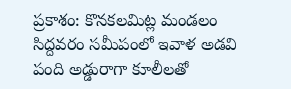ప్రకాశం: కొనకలమిట్ల మండలం సిద్దవరం సమీపంలో ఇవాళ అడవి పంది అడ్డురాగా కూలీలతో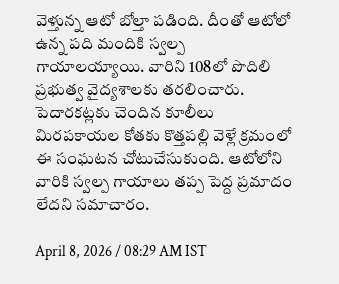వెళ్తున్న ఆటో బోల్తా పడింది. దీంతో ఆటోలో ఉన్న పది మందికి స్వల్ప గాయాలయ్యాయి. వారిని 108లో పొదిలి ప్రభుత్వ వైద్యశాలకు తరలించారు. పెదారకట్లకు చెందిన కూలీలు మిరపకాయల కోతకు కొత్తపల్లి వెళ్లే క్రమంలో ఈ సంఘటన చోటుచేసుకుంది. ఆటోలోని వారికి స్వల్ప గాయాలు తప్ప పెద్ద ప్రమాదం లేదని సమాచారం.

April 8, 2026 / 08:29 AM IST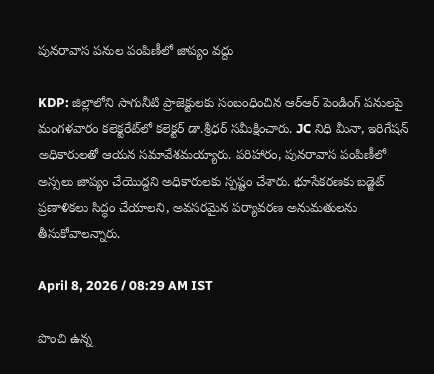పునరావాస పనుల పంపిణీలో జాప్యం వద్దు

KDP: జిల్లాలోని సాగునీటి ప్రాజెక్టులకు సంబంధించిన ఆర్ఆర్ పెండింగ్ పనులపై మంగళవారం కలెక్టరేట్‌లో కలెక్టర్ డా.శ్రీధర్ సమీక్షించారు. JC నిధి మీనా, ఇరిగేషన్ అధికారులతో ఆయన సమావేశమయ్యారు. పరిహారం, పునరావాస పంపిణీలో అస్సలు జాప్యం చేయొద్దని అధికారులకు స్పష్టం చేశారు. భూసేకరణకు బడ్జెట్ ప్రణాళికలు సిద్ధం చేయాలని, అవసరమైన పర్యావరణ అనుమతులను తీసుకోవాలన్నారు.

April 8, 2026 / 08:29 AM IST

పొంచి ఉన్న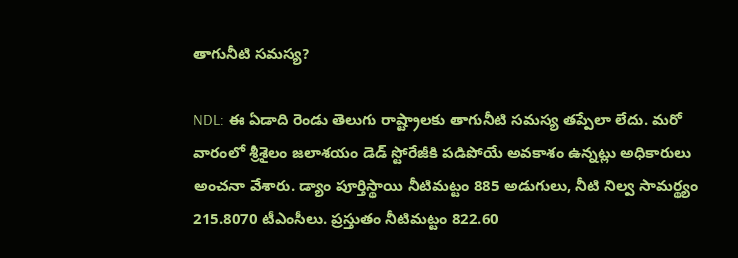తాగునీటి సమస్య?

NDL: ఈ ఏడాది రెండు తెలుగు రాష్ట్రాలకు తాగునీటి సమస్య తప్పేలా లేదు. మరో వారంలో శ్రీశైలం జలాశయం డెడ్ స్టోరేజీకి పడిపోయే అవకాశం ఉన్నట్లు అధికారులు అంచనా వేశారు. డ్యాం పూర్తిస్థాయి నీటిమట్టం 885 అడుగులు, నీటి నిల్వ సామర్థ్యం 215.8070 టీఎంసీలు. ప్రస్తుతం నీటిమట్టం 822.60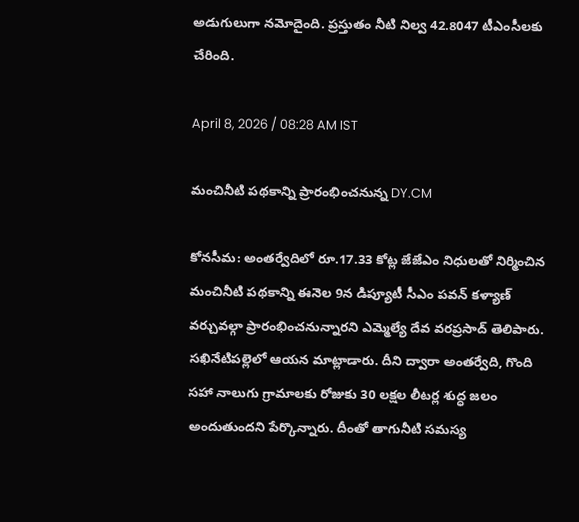అడుగులుగా నమోదైంది. ప్రస్తుతం నీటి నిల్వ 42.8047 టీఎంసీలకు చేరింది.

April 8, 2026 / 08:28 AM IST

మంచినీటి పథకాన్ని ప్రారంభించనున్న DY.CM

కోనసీమ: అంతర్వేదిలో రూ.17.33 కోట్ల జేజేఎం నిధులతో నిర్మించిన మంచినీటి పథకాన్ని ఈనెల 9న డిప్యూటీ సీఎం పవన్ కళ్యాణ్ వర్చువల్గా ప్రారంభించనున్నారని ఎమ్మెల్యే దేవ వరప్రసాద్ తెలిపారు. సఖినేటిపల్లెలో ఆయన మాట్లాడారు. దీని ద్వారా అంతర్వేది, గొంది సహా నాలుగు గ్రామాలకు రోజుకు 30 లక్షల లీటర్ల శుద్ధ జలం అందుతుందని పేర్కొన్నారు. దీంతో తాగునీటి సమస్య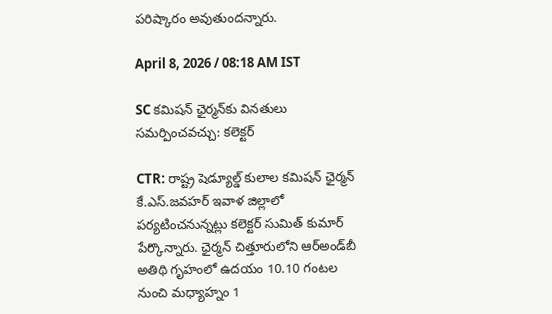పరిష్కారం అవుతుందన్నారు.

April 8, 2026 / 08:18 AM IST

SC కమిషన్ ఛైర్మన్‌కు వినతులు సమర్పించవచ్చు: కలెక్టర్

CTR: రాష్ట్ర షెడ్యూల్డ్ కులాల కమిషన్ ఛైర్మన్ కే.ఎస్.జవహర్ ఇవాళ జిల్లాలో పర్యటించనున్నట్లు కలెక్టర్ సుమిత్ కుమార్ పేర్కొన్నారు. ఛైర్మన్ చిత్తూరులోని ఆర్అండ్‌బీ అతిథి గృహంలో ఉదయం 10.10 గంటల నుంచి మధ్యాహ్నం 1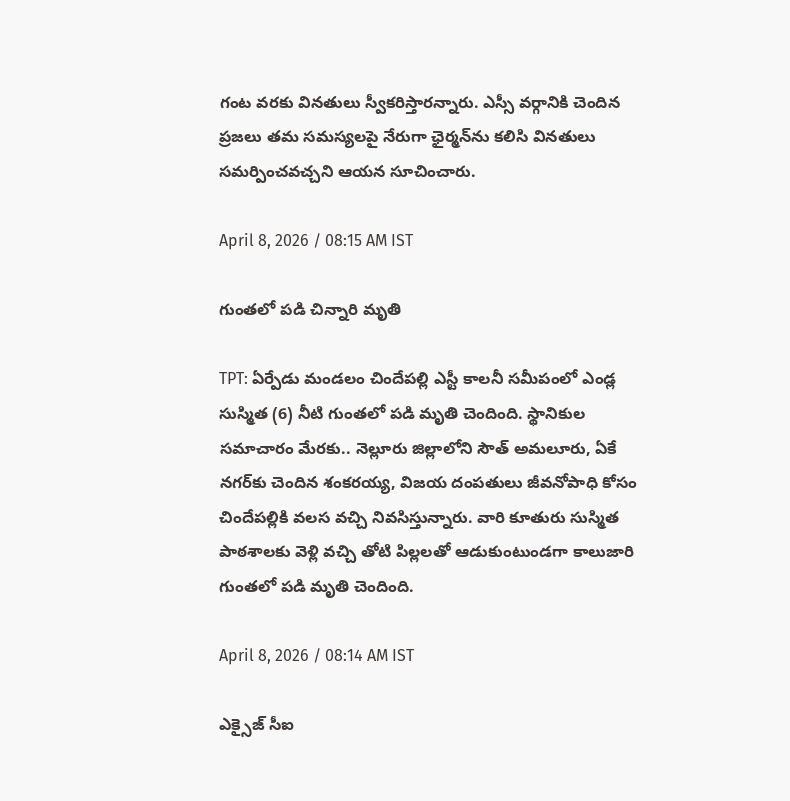గంట వరకు వినతులు స్వీకరిస్తారన్నారు. ఎస్సీ వర్గానికి చెందిన ప్రజలు తమ సమస్యలపై నేరుగా ఛైర్మన్‌ను కలిసి వినతులు సమర్పించవచ్చని ఆయన సూచించారు.

April 8, 2026 / 08:15 AM IST

గుంతలో పడి చిన్నారి మృతి

TPT: ఏర్పేడు మండలం చిందేపల్లి ఎస్టీ కాలనీ సమీపంలో ఎండ్ల సుస్మిత (6) నీటి గుంతలో పడి మృతి చెందింది. స్థానికుల సమాచారం మేరకు.. నెల్లూరు జిల్లాలోని సౌత్ అమలూరు, ఏకే నగర్‌కు చెందిన శంకరయ్య, విజయ దంపతులు జీవనోపాధి కోసం చిందేపల్లికి వలస వచ్చి నివసిస్తున్నారు. వారి కూతురు సుస్మిత పాఠశాలకు వెళ్లి వచ్చి తోటి పిల్లలతో ఆడుకుంటుండగా కాలుజారి గుంతలో పడి మృతి చెందింది.

April 8, 2026 / 08:14 AM IST

ఎక్సైజ్ సీఐ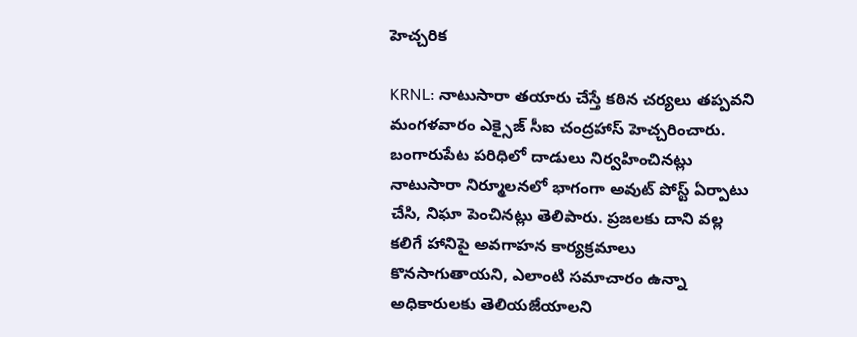హెచ్చరిక

KRNL: నాటుసారా తయారు చేస్తే కఠిన చర్యలు తప్పవని మంగళవారం ఎక్సైజ్ సీఐ చంద్రహాస్ హెచ్చరించారు. బంగారుపేట పరిధిలో దాడులు నిర్వహించినట్లు నాటుసారా నిర్మూలనలో భాగంగా అవుట్ పోస్ట్ ఏర్పాటు చేసి, నిఘా పెంచినట్లు తెలిపారు. ప్రజలకు దాని వల్ల కలిగే హానిపై అవగాహన కార్యక్రమాలు కొనసాగుతాయని, ఎలాంటి సమాచారం ఉన్నా అధికారులకు తెలియజేయాలని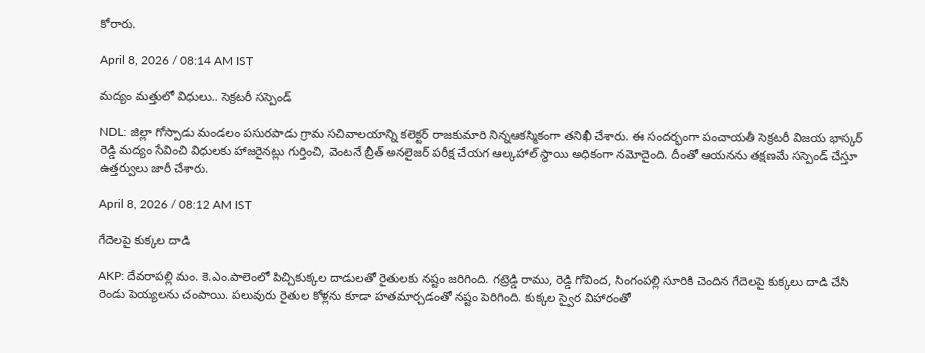కోరారు.

April 8, 2026 / 08:14 AM IST

మద్యం మత్తులో విధులు.. సెక్రటరీ సస్పెండ్

NDL: జిల్లా గోస్పాడు మండలం పసురపాడు గ్రామ సచివాలయాన్ని కలెక్టర్ రాజకుమారి నిన్నఆకస్మికంగా తనిఖీ చేశారు. ఈ సందర్భంగా పంచాయతీ సెక్రటరీ విజయ భాస్కర్ రెడ్డి మద్యం సేవించి విధులకు హాజరైనట్లు గుర్తించి, వెంటనే బ్రీత్ అనలైజర్ పరీక్ష చేయగ ఆల్కహాల్ స్థాయి అధికంగా నమోదైంది. దీంతో ఆయనను తక్షణమే సస్పెండ్ చేస్తూ ఉత్తర్వులు జారీ చేశారు.

April 8, 2026 / 08:12 AM IST

గేదెలపై కుక్కల దాడి

AKP: దేవరాపల్లి మం. కె.ఎం.పాలెంలో పిచ్చికుక్కల దాడులతో రైతులకు నష్టం జరిగింది. గట్రెడ్డి రాము, రెడ్డి గోవింద, సింగంపల్లి సూరికి చెందిన గేదెలపై కుక్కలు దాడి చేసి రెండు పెయ్యలను చంపాయి. పలువురు రైతుల కోళ్లను కూడా హతమార్చడంతో నష్టం పెరిగింది. కుక్కల స్వైర విహారంతో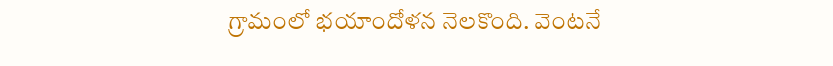గ్రామంలో భయాందోళన నెలకొంది. వెంటనే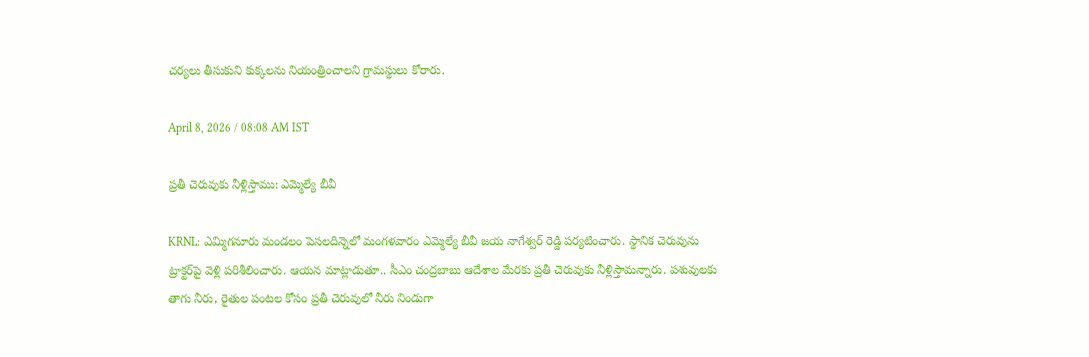చర్యలు తీసుకుని కుక్కలను నియంత్రించాలని గ్రామస్థులు కోరారు.

April 8, 2026 / 08:08 AM IST

ప్రతీ చెరువుకు నీళ్లిస్తాము: ఎమ్మెల్యే బీవీ

KRNL: ఎమ్మిగనూరు మండలం పెసలదిన్నెలో మంగళవారం ఎమ్మెల్యే బీవీ జయ నాగేశ్వర్ రెడ్డి పర్యటించారు. స్థానిక చెరువును ట్రాక్టర్‌పై వెళ్లి పరిశీలించారు. ఆయన మాట్లాడుతూ.. సీఎం చంద్రబాబు ఆదేశాల మేరకు ప్రతీ చెరువుకు నీళ్లిస్తామన్నారు. పశువులకు తాగు నీరు, రైతుల పంటల కోసం ప్రతీ చెరువులో నీరు నిండుగా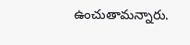ఉంచుతామన్నారు.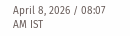April 8, 2026 / 08:07 AM IST